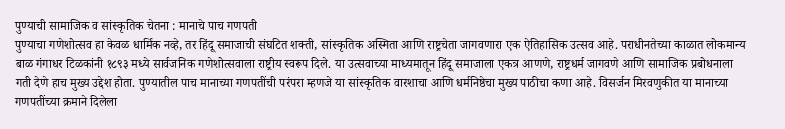पुण्याची सामाजिक व सांस्कृतिक चेतना : मानाचे पाच गणपती
पुण्याचा गणेशोत्सव हा केवळ धार्मिक नव्हे, तर हिंदू समाजाची संघटित शक्ती, सांस्कृतिक अस्मिता आणि राष्ट्रचेता जागवणारा एक ऐतिहासिक उत्सव आहे. पराधीनतेच्या काळात लोकमान्य बाळ गंगाधर टिळकांनी १८९३ मध्ये सार्वजनिक गणेशोत्सवाला राष्ट्रीय स्वरूप दिले. या उत्सवाच्या माध्यमातून हिंदू समाजाला एकत्र आणणे, राष्ट्रधर्म जागवणे आणि सामाजिक प्रबोधनाला गती देणे हाच मुख्य उद्देश होता. पुण्यातील पाच मानाच्या गणपतींची परंपरा म्हणजे या सांस्कृतिक वारशाचा आणि धर्मनिष्ठेचा मुख्य पाठीचा कणा आहे. विसर्जन मिरवणुकीत या मानाच्या गणपतींच्या क्रमाने दिलेला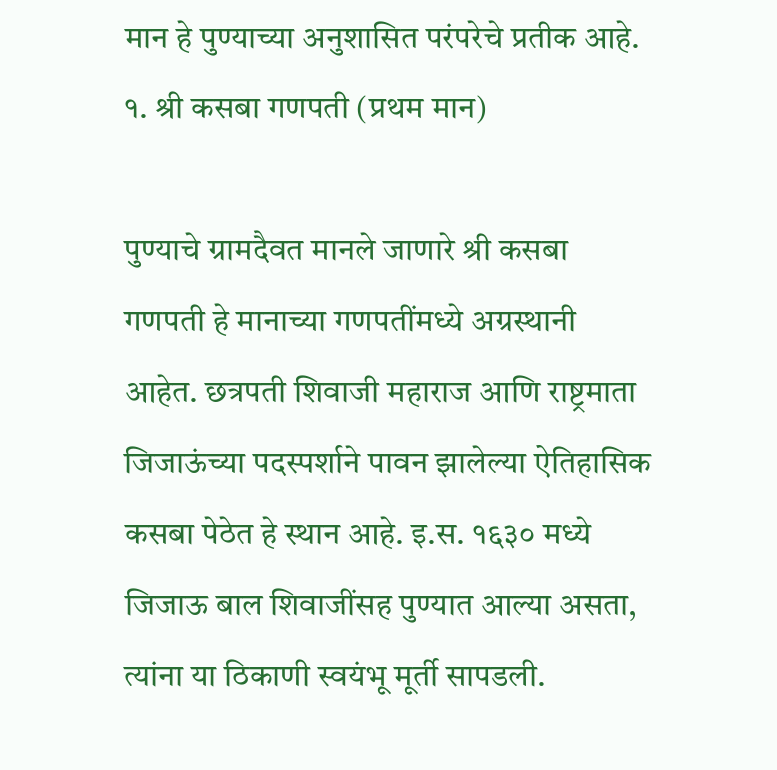मान हे पुण्याच्या अनुशासित परंपरेचे प्रतीक आहे.
१. श्री कसबा गणपती (प्रथम मान)

पुण्याचे ग्रामदैवत मानले जाणारे श्री कसबा गणपती हे मानाच्या गणपतींमध्ये अग्रस्थानी आहेत. छत्रपती शिवाजी महाराज आणि राष्ट्रमाता जिजाऊंच्या पदस्पर्शाने पावन झालेल्या ऐतिहासिक कसबा पेठेत हे स्थान आहे. इ.स. १६३० मध्ये जिजाऊ बाल शिवाजींसह पुण्यात आल्या असता, त्यांना या ठिकाणी स्वयंभू मूर्ती सापडली.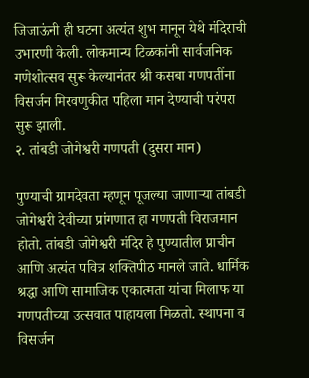जिजाऊंनी ही घटना अत्यंत शुभ मानून येथे मंदिराची उभारणी केली. लोकमान्य टिळकांनी सार्वजनिक गणेशोत्सव सुरू केल्यानंतर श्री कसबा गणपतींना विसर्जन मिरवणुकीत पहिला मान देण्याची परंपरा सुरू झाली.
२. तांबडी जोगेश्वरी गणपती (दुसरा मान)

पुण्याची ग्रामदेवता म्हणून पूजल्या जाणाऱ्या तांबडी जोगेश्वरी देवीच्या प्रांगणात हा गणपती विराजमान होतो. तांबडी जोगेश्वरी मंदिर हे पुण्यातील प्राचीन आणि अत्यंत पवित्र शक्तिपीठ मानले जाते. धार्मिक श्रद्धा आणि सामाजिक एकात्मता यांचा मिलाफ या गणपतीच्या उत्सवात पाहायला मिळतो. स्थापना व विसर्जन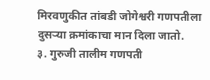मिरवणुकीत तांबडी जोगेश्वरी गणपतीला दुसऱ्या क्रमांकाचा मान दिला जातो.
३. गुरुजी तालीम गणपती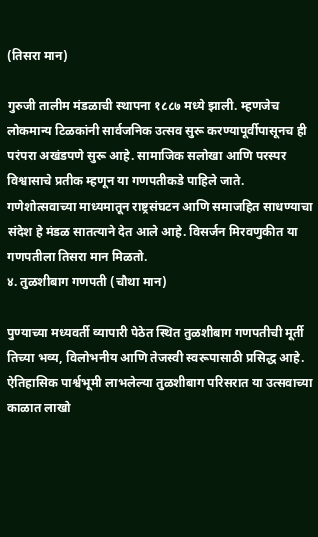(तिसरा मान)

गुरुजी तालीम मंडळाची स्थापना १८८७ मध्ये झाली. म्हणजेच लोकमान्य टिळकांनी सार्वजनिक उत्सव सुरू करण्यापूर्वीपासूनच ही परंपरा अखंडपणे सुरू आहे. सामाजिक सलोखा आणि परस्पर विश्वासाचे प्रतीक म्हणून या गणपतीकडे पाहिले जाते. गणेशोत्सवाच्या माध्यमातून राष्ट्रसंघटन आणि समाजहित साधण्याचा संदेश हे मंडळ सातत्याने देत आले आहे. विसर्जन मिरवणुकीत या गणपतीला तिसरा मान मिळतो.
४. तुळशीबाग गणपती (चौथा मान)

पुण्याच्या मध्यवर्ती व्यापारी पेठेत स्थित तुळशीबाग गणपतीची मूर्ती तिच्या भव्य, विलोभनीय आणि तेजस्वी स्वरूपासाठी प्रसिद्ध आहे. ऐतिहासिक पार्श्वभूमी लाभलेल्या तुळशीबाग परिसरात या उत्सवाच्या काळात लाखो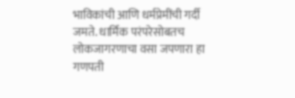भाविकांची आणि धर्मप्रेमींची गर्दी जमते. धार्मिक परंपरेसोबतच लोकजागरणाचा वसा जपणारा हा गणपती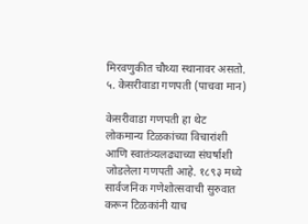मिरवणुकीत चौथ्या स्थानावर असतो.
५. केसरीवाडा गणपती (पाचवा मान)

केसरीवाडा गणपती हा थेट लोकमान्य टिळकांच्या विचारांशी आणि स्वातंत्र्यलढ्याच्या संघर्षाशी जोडलेला गणपती आहे. १८९३ मध्ये सार्वजनिक गणेशोत्सवाची सुरुवात करून टिळकांनी याच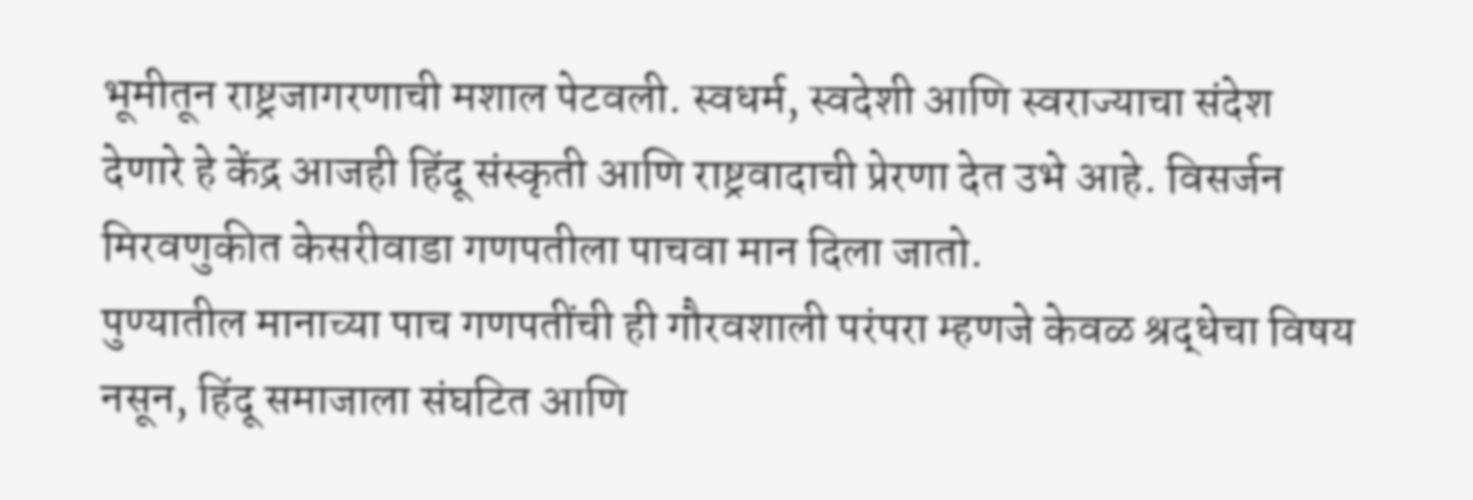भूमीतून राष्ट्रजागरणाची मशाल पेटवली. स्वधर्म, स्वदेशी आणि स्वराज्याचा संदेश देणारे हे केंद्र आजही हिंदू संस्कृती आणि राष्ट्रवादाची प्रेरणा देत उभे आहे. विसर्जन मिरवणुकीत केसरीवाडा गणपतीला पाचवा मान दिला जातो.
पुण्यातील मानाच्या पाच गणपतींची ही गौरवशाली परंपरा म्हणजे केवळ श्रद्धेचा विषय नसून, हिंदू समाजाला संघटित आणि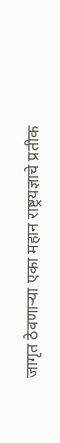जागृत ठेवणाऱ्या एका महान राष्ट्रयज्ञाचे प्रतीक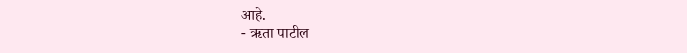आहे.
- ऋता पाटील